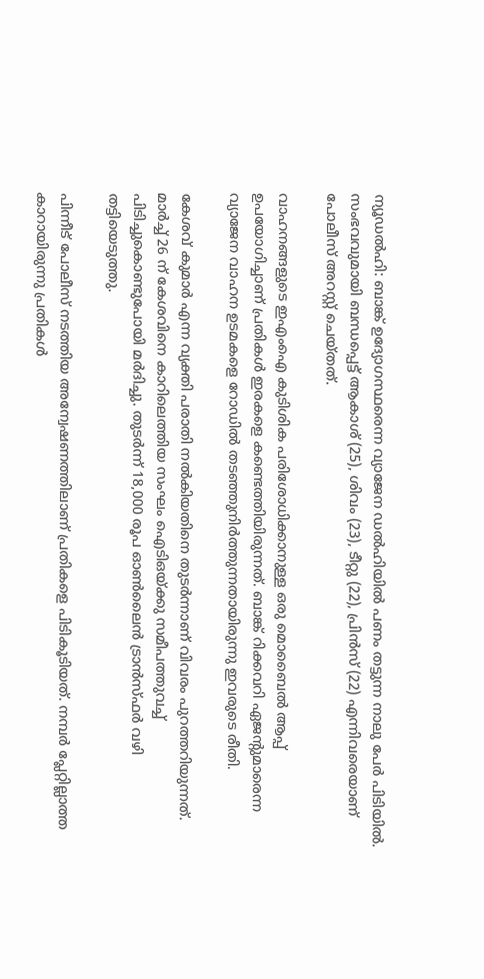ന്യൂഡൽഹി: ബാങ്ക് ഉദ്യോഗസ്ഥരെന്ന വ്യാജേന ഡൽഹിയിൽ പണം തട്ടുന്ന നാലു പേർ പിടിയിൽ. സംഭവവുമായി ബന്ധപ്പെട്ട് ആകാശ് (25), ശിവം (23), ടീറ്റു (22), പ്രിൻസ് (22) എന്നിവരെയാണ് പോലീസ് അറസ്റ്റ് ചെയ്തത്.

വാഹനങ്ങളുടെ ഇഎംഐ കുടിശിക പരിശോധിക്കാനുള്ള ഒരു മൊബൈൽ ആപ്പ് ഉപയോഗിച്ചാണ് പ്രതികൾ ഇരകളെ കണ്ടെത്തിയിരുന്നത്. ബാങ്ക് റിക്കവറി ഏജന്‍റുമാരെന്ന വ്യാജേന വാഹന ഉടമകളെ റോഡിൽ തടഞ്ഞുനിർത്തുന്നതായിരുന്നു ഇവരുടെ രീതി.

കേശവ് കുമാർ എന്ന വ്യക്തി പരാതി നൽകിയതിനെ തുടർന്നാണ് വിവരം പുറത്തറിയുന്നത്. മാർച്ച് 26 ന് കേശവിനെ കാറിലെത്തിയ സംഘം ഐടിഒയ്ക്കു സമീപത്തുവച്ച് പിടിച്ചുകൊണ്ടുപോയി മർദിച്ചു. തുടർന്ന് 18,000 രൂപ ഓൺലൈൻ ട്രാൻസ്ഫർ വഴി തട്ടിയെടുത്തു.

പിന്നീട് പോലീസ് നടത്തിയ അന്വേഷണത്തിലാണ് പ്രതികളെ പിടികൂടിയത്. നമ്പർ പ്ലേറ്റില്ലാത്ത കാറായിരുന്നു പ്രതികൾ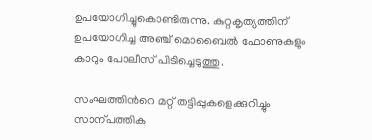ഉപയോഗിച്ചുകൊണ്ടിരുന്നു. കുറ്റകൃത്യത്തിന് ഉപയോഗിച്ച അഞ്ച് മൊബൈൽ ഫോണുകളും കാറും പോലീസ് പിടിച്ചെടുത്തു.

സംഘത്തിന്‍റെ മറ്റ് തട്ടിപ്പുകളെക്കുറിച്ചും സാന്പത്തിക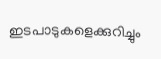ഇടപാടുകളെക്കുറിച്ചും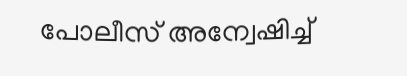പോലീസ് അന്വേഷിച്ച്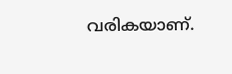വരികയാണ്.